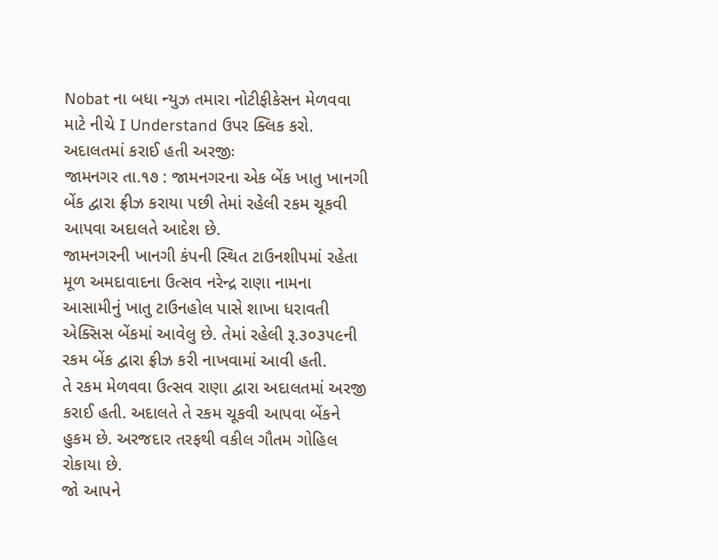Nobat ના બધા ન્યુઝ તમારા નોટીફીકેસન મેળવવા માટે નીચે I Understand ઉપર ક્લિક કરો.
અદાલતમાં કરાઈ હતી અરજીઃ
જામનગર તા.૧૭ : જામનગરના એક બેંક ખાતુ ખાનગી બેંક દ્વારા ફ્રીઝ કરાયા પછી તેમાં રહેલી રકમ ચૂકવી આપવા અદાલતે આદેશ છે.
જામનગરની ખાનગી કંપની સ્થિત ટાઉનશીપમાં રહેતા મૂળ અમદાવાદના ઉત્સવ નરેન્દ્ર રાણા નામના આસામીનું ખાતુ ટાઉનહોલ પાસે શાખા ધરાવતી એક્સિસ બેંકમાં આવેલુ છે. તેમાં રહેલી રૂ.૩૦૩૫૯ની રકમ બેંક દ્વારા ફ્રીઝ કરી નાખવામાં આવી હતી.
તે રકમ મેળવવા ઉત્સવ રાણા દ્વારા અદાલતમાં અરજી કરાઈ હતી. અદાલતે તે રકમ ચૂકવી આપવા બેંકને હુકમ છે. અરજદાર તરફથી વકીલ ગૌતમ ગોહિલ રોકાયા છે.
જો આપને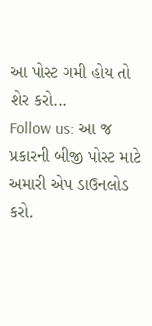આ પોસ્ટ ગમી હોય તો શેર કરો...
Follow us: આ જ પ્રકારની બીજી પોસ્ટ માટે અમારી એપ ડાઉનલોડ કરો.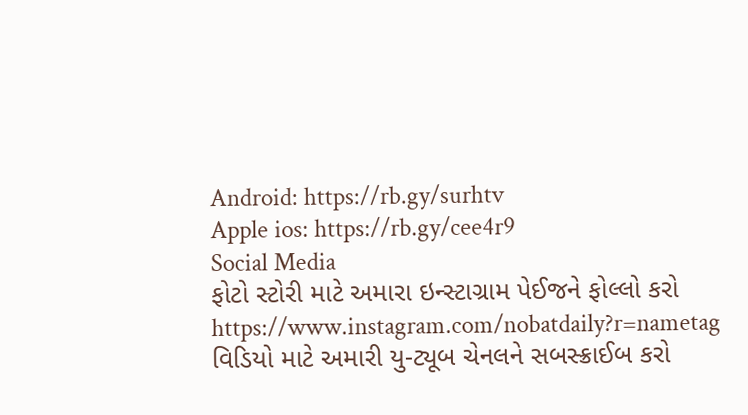Android: https://rb.gy/surhtv
Apple ios: https://rb.gy/cee4r9
Social Media
ફોટો સ્ટોરી માટે અમારા ઇન્સ્ટાગ્રામ પેઈજને ફોલ્લો કરો
https://www.instagram.com/nobatdaily?r=nametag
વિડિયો માટે અમારી યુ-ટ્યૂબ ચેનલને સબસ્ક્રાઈબ કરો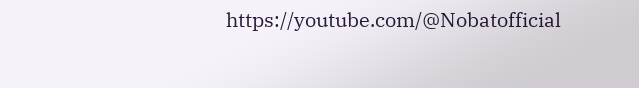https://youtube.com/@Nobatofficial